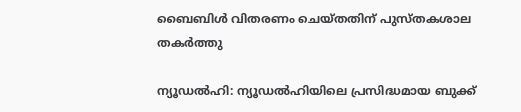ബൈബിള്‍ വിതരണം ചെയ്തതിന് പുസ്തകശാല തകര്‍ത്തു

ന്യൂഡല്‍ഹി: ന്യൂഡല്‍ഹിയിലെ പ്രസിദ്ധമായ ബുക്ക്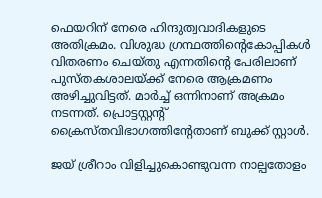ഫെയറിന് നേരെ ഹിന്ദുത്വവാദികളുടെ അതിക്രമം. വിശുദ്ധ ഗ്രന്ഥത്തിന്റെകോപ്പികള്‍ വിതരണം ചെയ്തു എന്നതിന്റെ പേരിലാണ് പുസ്തകശാലയ്ക്ക് നേരെ ആക്രമണം അഴിച്ചുവിട്ടത്. മാര്‍ച്ച് ഒന്നിനാണ് അക്രമം നടന്നത്. പ്രൊട്ടസ്റ്റന്റ് ക്രൈസ്തവിഭാഗത്തിന്റേതാണ് ബുക്ക് സ്റ്റാള്‍.

ജയ് ശ്രീറാം വിളിച്ചുകൊണ്ടുവന്ന നാല്പതോളം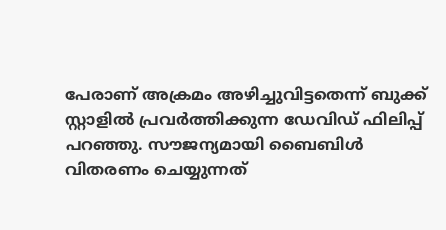പേരാണ് അക്രമം അഴിച്ചുവിട്ടതെന്ന് ബുക്ക് സ്റ്റാളില്‍ പ്രവര്‍ത്തിക്കുന്ന ഡേവിഡ് ഫിലിപ്പ് പറഞ്ഞു. സൗജന്യമായി ബൈബിള്‍ വിതരണം ചെയ്യുന്നത്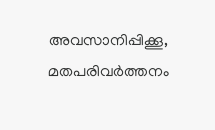അവസാനിപ്പിക്കൂ, മതപരിവര്‍ത്തനം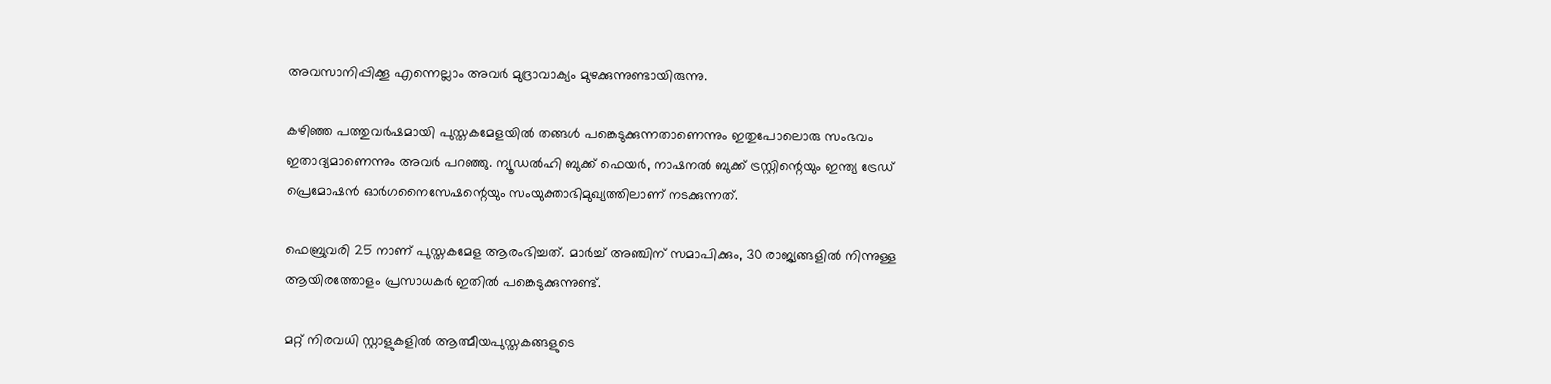അവസാനിപ്പിക്കൂ എന്നെല്ലാം അവര്‍ മുദ്രാവാക്യം മുഴക്കുന്നുണ്ടായിരുന്നു.

കഴിഞ്ഞ പത്തുവര്‍ഷമായി പുസ്തകമേളയില്‍ തങ്ങള്‍ പങ്കെടുക്കുന്നതാണെന്നും ഇതുപോലൊരു സംഭവം ഇതാദ്യമാണെന്നും അവര്‍ പറഞ്ഞു. ന്യൂഡല്‍ഹി ബുക്ക് ഫെയര്‍, നാഷനല്‍ ബുക്ക് ട്രസ്റ്റിന്റെയും ഇന്ത്യ ട്രേഡ് പ്രെമോഷന്‍ ഓര്‍ഗനൈസേഷന്റെയും സംയുക്താഭിമുഖ്യത്തിലാണ് നടക്കുന്നത്.

ഫെബ്രുവരി 25 നാണ് പുസ്തകമേള ആരംഭിച്ചത്. മാര്‍ച്ച് അഞ്ചിന് സമാപിക്കും, 30 രാജ്യങ്ങളില്‍ നിന്നുള്ള ആയിരത്തോളം പ്രസാധകര്‍ ഇതില്‍ പങ്കെടുക്കുന്നുണ്ട്.

മറ്റ് നിരവധി സ്റ്റാളുകളില്‍ ആത്മീയപുസ്തകങ്ങളുടെ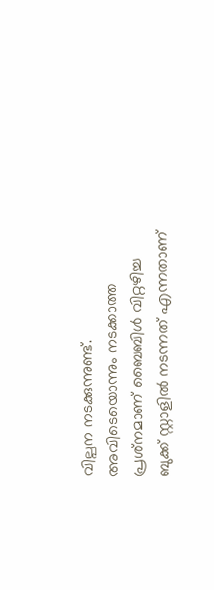വില്പന നടക്കുന്നുണ്ട്. അവിടെയൊന്നും നടക്കാത്ത പ്രശ്‌നമാണ് ബൈബിള്‍ വിറ്റഴിച്ച ബുക്ക് സ്റ്റാളില്‍ നടന്നത് എന്നതാണ്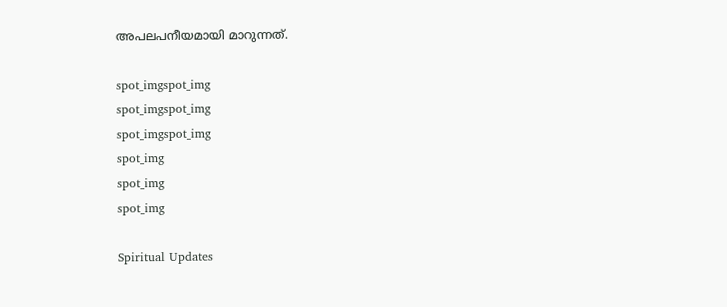അപലപനീയമായി മാറുന്നത്.

spot_imgspot_img
spot_imgspot_img
spot_imgspot_img
spot_img
spot_img
spot_img

Spiritual Updates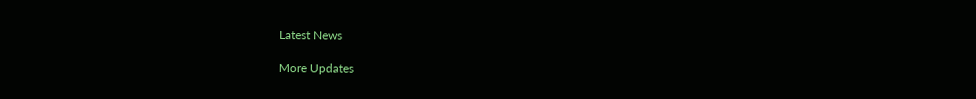Latest News

More Updates